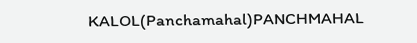KALOL(Panchamahal)PANCHMAHAL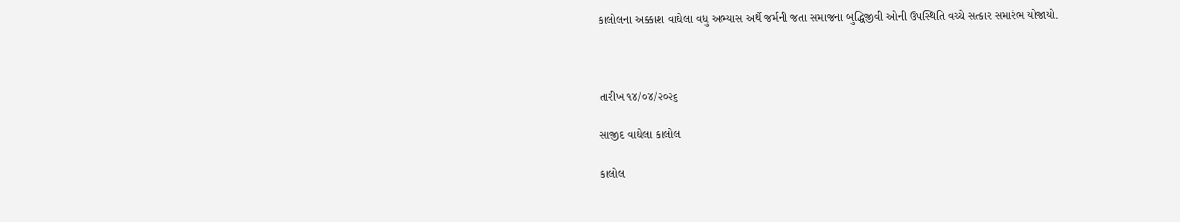કાલોલના અક્કાશ વાઘેલા વધુ અભ્યાસ અર્થે જર્મની જતા સમાજના બુદ્ધિજીવી ઓની ઉપસ્થિતિ વચ્ચે સત્કાર સમારંભ યોજાયો.



તારીખ ૧૪/૦૪/૨૦૨૬

સાજીદ વાઘેલા કાલોલ

કાલોલ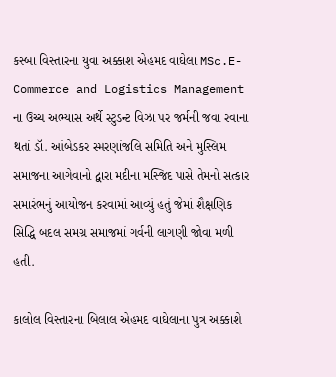કસ્બા વિસ્તારના યુવા અક્કાશ એહમદ વાઘેલા MSc.E-Commerce and Logistics Management ના ઉચ્ચ અભ્યાસ અર્થે સ્ટુડન્ટ વિઝા પર જર્મની જવા રવાના થતાં ડૉ. આંબેડકર સ્મરણાંજલિ સમિતિ અને મુસ્લિમ સમાજના આગેવાનો દ્વારા મદીના મસ્જિદ પાસે તેમનો સત્કાર સમારંભનું આયોજન કરવામાં આવ્યું હતું જેમાં શૈક્ષણિક સિદ્ધિ બદલ સમગ્ર સમાજમાં ગર્વની લાગણી જોવા મળી હતી.

કાલોલ વિસ્તારના બિલાલ એહમદ વાઘેલાના પુત્ર અક્કાશે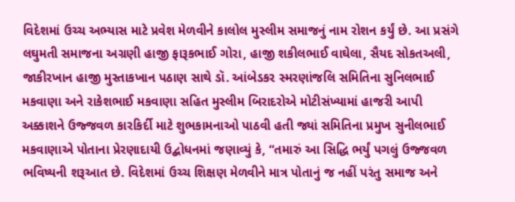વિદેશમાં ઉચ્ચ અભ્યાસ માટે પ્રવેશ મેળવીને કાલોલ મુસ્લીમ સમાજનું નામ રોશન કર્યું છે. આ પ્રસંગે લઘુમતી સમાજના અગ્રણી હાજી ફારૂકભાઈ ગોરા, હાજી શકીલભાઈ વાઘેલા, સૈયદ સોકતઅલી, જાકીરખાન હાજી મુસ્તાકખાન પઠાણ સાથે ડૉ. આંબેડકર સ્મરણાંજલિ સમિતિના સુનિલભાઈ મકવાણા અને રાકેશભાઈ મકવાણા સહિત મુસ્લીમ બિરાદરોએ મોટીસંખ્યામાં હાજરી આપી અક્કાશને ઉજ્જવળ કારકિર્દી માટે શુભકામનાઓ પાઠવી હતી જ્યાં સમિતિના પ્રમુખ સુનીલભાઈ મકવાણાએ પોતાના પ્રેરણાદાયી ઉદ્બોધનમાં જણાવ્યું કે, “તમારું આ સિદ્ધિ ભર્યું પગલું ઉજ્જવળ ભવિષ્યની શરૂઆત છે. વિદેશમાં ઉચ્ચ શિક્ષણ મેળવીને માત્ર પોતાનું જ નહીં પરંતુ સમાજ અને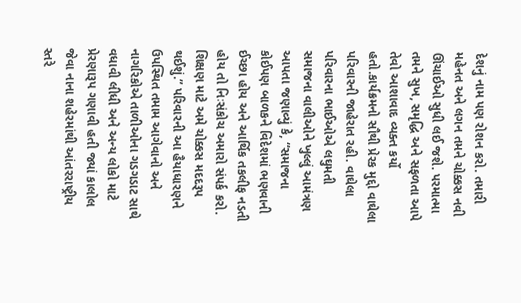દેશનું નામ પણ રોશન કરો. તમારી મહેનત અને લગન તમને ચોક્કસ નવી ઊંચાઈઓ સુધી લઈ જશે. પરમાત્મા તમને સુખ, સમૃદ્ધિ અને સફળતા આપે તેવો આશાવાદ વ્યક્ત કર્યો હતો.કાર્યક્રમનો સૌથી પ્રેરક મુદ્દો વાઘેલા પરિવારની જાહેરાત રહી. વાઘેલા પરિવારના ભાઈઓએ લઘુમતી સમાજના વાલીઓને ખુલ્લું આમંત્રણ આપતા જણાવ્યું કે, “સમાજના કોઈપણ બાળકને વિદેશમાં ભણવાની ઈચ્છા હોય અને આર્થિક તકલીફ નડતી હોય તો નિઃસંકોચ અમારો સંપર્ક કરો. શિક્ષણ માટે અમે ચોક્કસ મદદરૂપ થઈશું.” પરિવારની આ હૈયાધારણને ઉપસ્થિત તમામ આગેવાનો અને નાગરિકોએ તાળીઓના ગડગડાટ સાથે વધાવી લીધી અને અન્ય લોકો માટે પ્રેરણારૂપ ગણાવી હતી જ્યાં કાલોલ જેવા નાના શહેરમાંથી આંતરરાષ્ટ્રીય સ્તરે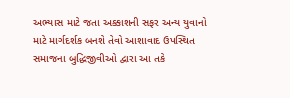અભ્યાસ માટે જતા અક્કાશની સફર અન્ય યુવાનો માટે માર્ગદર્શક બનશે તેવો આશાવાદ ઉપસ્થિત સમાજના બુદ્ધિજીવીઓ દ્વારા આ તકે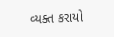વ્યક્ત કરાયો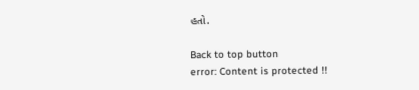હતો.

Back to top button
error: Content is protected !!